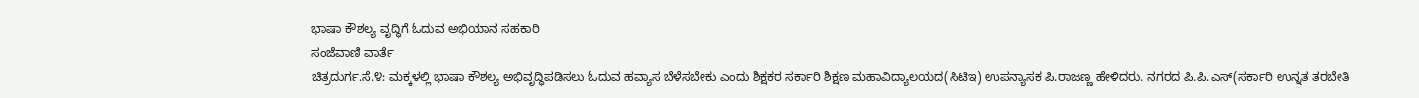ಭಾಷಾ ಕೌಶಲ್ಯ ವೃದ್ಧಿಗೆ ಓದುವ ಅಭಿಯಾನ ಸಹಕಾರಿ
ಸಂಜೆವಾಣಿ ವಾರ್ತೆ
ಚಿತ್ರದುರ್ಗ.ಸೆ.೪: ಮಕ್ಕಳಲ್ಲಿ ಭಾಷಾ ಕೌಶಲ್ಯ ಅಭಿವೃದ್ಧಿಪಡಿಸಲು ಓದುವ ಹವ್ಯಾಸ ಬೆಳೆಸಬೇಕು ಎಂದು ಶಿಕ್ಷಕರ ಸರ್ಕಾರಿ ಶಿಕ್ಷಣ ಮಹಾವಿದ್ಯಾಲಯದ(ಸಿಟಿಇ) ಉಪನ್ಯಾಸಕ ಪಿ.ರಾಜಣ್ಣ ಹೇಳಿದರು. ನಗರದ ಪಿ.ಪಿ.ಎಸ್(ಸರ್ಕಾರಿ ಉನ್ನತ ತರಬೇತಿ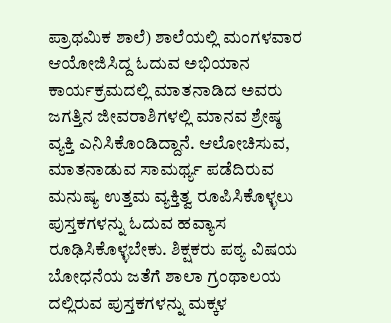ಪ್ರಾಥಮಿಕ ಶಾಲೆ) ಶಾಲೆಯಲ್ಲಿ ಮಂಗಳವಾರ ಆಯೋಜಿಸಿದ್ದ ಓದುವ ಅಭಿಯಾನ ಕಾರ್ಯಕ್ರಮದಲ್ಲಿ ಮಾತನಾಡಿದ ಅವರು ಜಗತ್ತಿನ ಜೀವರಾಶಿಗಳಲ್ಲಿ ಮಾನವ ಶ್ರೇಷ್ಠ ವ್ಯಕ್ತಿ ಎನಿಸಿಕೊಂಡಿದ್ದಾನೆ. ಆಲೋಚಿಸುವ, ಮಾತನಾಡುವ ಸಾಮರ್ಥ್ಯ ಪಡೆದಿರುವ ಮನುಷ್ಯ ಉತ್ತಮ ವ್ಯಕ್ತಿತ್ವ ರೂಪಿಸಿಕೊಳ್ಳಲು ಪುಸ್ತಕಗಳನ್ನು ಓದುವ ಹವ್ಯಾಸ ರೂಢಿಸಿಕೊಳ್ಳಬೇಕು. ಶಿಕ್ಷಕರು ಪಠ್ಯ ವಿಷಯ ಬೋಧನೆಯ ಜತೆಗೆ ಶಾಲಾ ಗ್ರಂಥಾಲಯ ದಲ್ಲಿರುವ ಪುಸ್ತಕಗಳನ್ನು ಮಕ್ಕಳ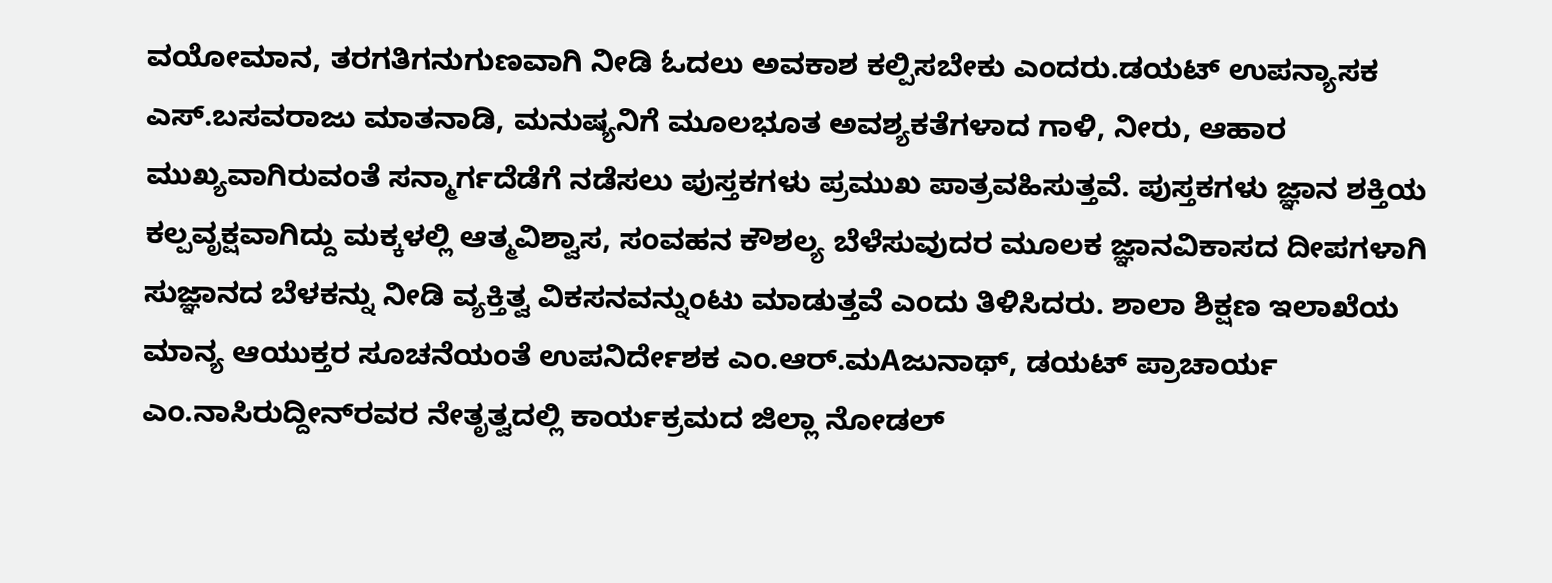ವಯೋಮಾನ, ತರಗತಿಗನುಗುಣವಾಗಿ ನೀಡಿ ಓದಲು ಅವಕಾಶ ಕಲ್ಪಿಸಬೇಕು ಎಂದರು.ಡಯಟ್ ಉಪನ್ಯಾಸಕ ಎಸ್.ಬಸವರಾಜು ಮಾತನಾಡಿ, ಮನುಷ್ಯನಿಗೆ ಮೂಲಭೂತ ಅವಶ್ಯಕತೆಗಳಾದ ಗಾಳಿ, ನೀರು, ಆಹಾರ ಮುಖ್ಯವಾಗಿರುವಂತೆ ಸನ್ಮಾರ್ಗದೆಡೆಗೆ ನಡೆಸಲು ಪುಸ್ತಕಗಳು ಪ್ರಮುಖ ಪಾತ್ರವಹಿಸುತ್ತವೆ. ಪುಸ್ತಕಗಳು ಜ್ಞಾನ ಶಕ್ತಿಯ ಕಲ್ಪವೃಕ್ಷವಾಗಿದ್ದು ಮಕ್ಕಳಲ್ಲಿ ಆತ್ಮವಿಶ್ವಾಸ, ಸಂವಹನ ಕೌಶಲ್ಯ ಬೆಳೆಸುವುದರ ಮೂಲಕ ಜ್ಞಾನವಿಕಾಸದ ದೀಪಗಳಾಗಿ ಸುಜ್ಞಾನದ ಬೆಳಕನ್ನು ನೀಡಿ ವ್ಯಕ್ತಿತ್ವ ವಿಕಸನವನ್ನುಂಟು ಮಾಡುತ್ತವೆ ಎಂದು ತಿಳಿಸಿದರು. ಶಾಲಾ ಶಿಕ್ಷಣ ಇಲಾಖೆಯ ಮಾನ್ಯ ಆಯುಕ್ತರ ಸೂಚನೆಯಂತೆ ಉಪನಿರ್ದೇಶಕ ಎಂ.ಆರ್.ಮAಜುನಾಥ್, ಡಯಟ್ ಪ್ರಾಚಾರ್ಯ ಎಂ.ನಾಸಿರುದ್ದೀನ್‌ರವರ ನೇತೃತ್ವದಲ್ಲಿ ಕಾರ್ಯಕ್ರಮದ ಜಿಲ್ಲಾ ನೋಡಲ್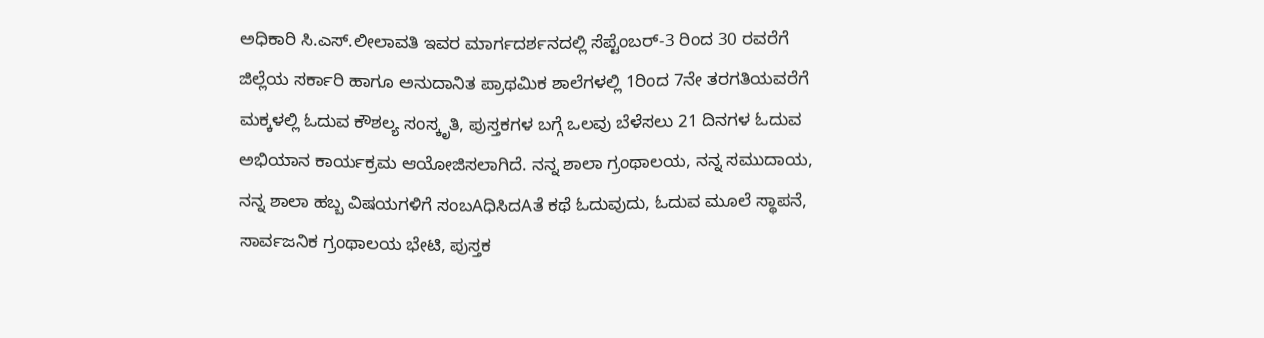ಅಧಿಕಾರಿ ಸಿ.ಎಸ್.ಲೀಲಾವತಿ ಇವರ ಮಾರ್ಗದರ್ಶನದಲ್ಲಿ ಸೆಪ್ಟೆಂಬರ್-3 ರಿಂದ 30 ರವರೆಗೆ ಜಿಲ್ಲೆಯ ಸರ್ಕಾರಿ ಹಾಗೂ ಅನುದಾನಿತ ಪ್ರಾಥಮಿಕ ಶಾಲೆಗಳಲ್ಲಿ 1ರಿಂದ 7ನೇ ತರಗತಿಯವರೆಗೆ ಮಕ್ಕಳಲ್ಲಿ ಓದುವ ಕೌಶಲ್ಯ ಸಂಸ್ಕೃತಿ, ಪುಸ್ತಕಗಳ ಬಗ್ಗೆ ಒಲವು ಬೆಳೆಸಲು 21 ದಿನಗಳ ಓದುವ ಅಭಿಯಾನ ಕಾರ್ಯಕ್ರಮ ಆಯೋಜಿಸಲಾಗಿದೆ. ನನ್ನ ಶಾಲಾ ಗ್ರಂಥಾಲಯ, ನನ್ನ ಸಮುದಾಯ, ನನ್ನ ಶಾಲಾ ಹಬ್ಬ ವಿಷಯಗಳಿಗೆ ಸಂಬAಧಿಸಿದAತೆ ಕಥೆ ಓದುವುದು, ಓದುವ ಮೂಲೆ ಸ್ಥಾಪನೆ, ಸಾರ್ವಜನಿಕ ಗ್ರಂಥಾಲಯ ಭೇಟಿ, ಪುಸ್ತಕ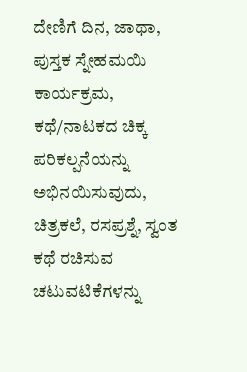ದೇಣಿಗೆ ದಿನ, ಜಾಥಾ, ಪುಸ್ತಕ ಸ್ನೇಹಮಯಿ ಕಾರ್ಯಕ್ರಮ, ಕಥೆ/ನಾಟಕದ ಚಿಕ್ಕ ಪರಿಕಲ್ಪನೆಯನ್ನು ಅಭಿನಯಿಸುವುದು, ಚಿತ್ರಕಲೆ, ರಸಪ್ರಶ್ನೆ, ಸ್ವಂತ ಕಥೆ ರಚಿಸುವ ಚಟುವಟಿಕೆಗಳನ್ನು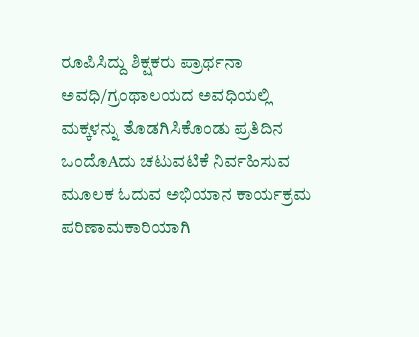ರೂಪಿಸಿದ್ದು ಶಿಕ್ಷಕರು ಪ್ರಾರ್ಥನಾ ಅವಧಿ/ಗ್ರಂಥಾಲಯದ ಅವಧಿಯಲ್ಲಿ ಮಕ್ಕಳನ್ನು ತೊಡಗಿಸಿಕೊಂಡು ಪ್ರತಿದಿನ ಒಂದೊAದು ಚಟುವಟಿಕೆ ನಿರ್ವಹಿಸುವ ಮೂಲಕ ಓದುವ ಅಭಿಯಾನ ಕಾರ್ಯಕ್ರಮ ಪರಿಣಾಮಕಾರಿಯಾಗಿ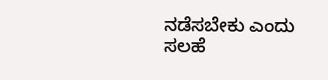ನಡೆಸಬೇಕು ಎಂದು ಸಲಹೆ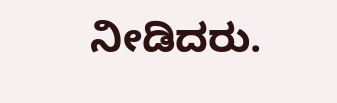ನೀಡಿದರು.